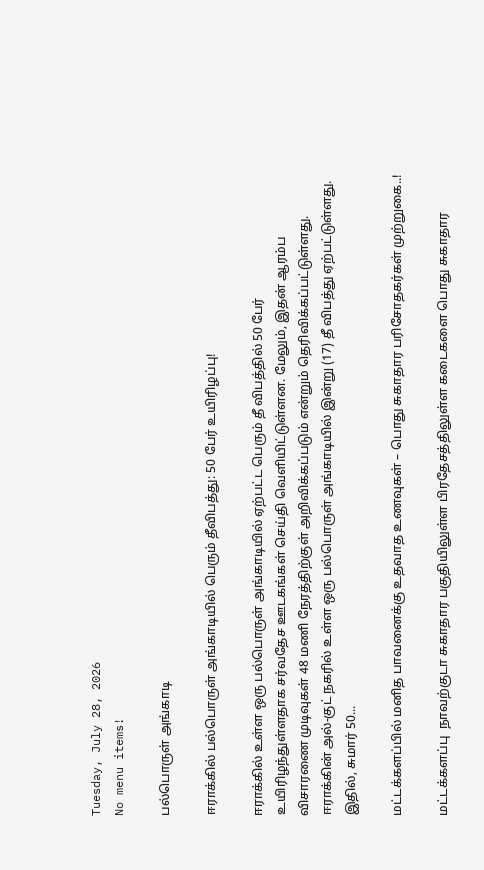Tuesday, July 28, 2026
No menu items!

பல்பொருள் அங்காடி

ஈராக்கில் பல்பொருள் அங்காடியில் பெரும் தீவிபத்து: 50 பேர் உயிரிழப்பு!

ஈராக்கில் உள்ள ஒரு பல்பொருள் அங்காடியில் ஏற்பட்ட பெரும் தீ விபத்தில் 50 பேர் உயிரிழந்துள்ளதாக சர்வதேச ஊடகங்கள் செய்தி வௌியிட்டுள்ளன. மேலும், இதன் ஆரம்ப விசாரணை முடிவுகள் 48 மணி நேரத்திற்குள் அறிவிக்கப்படும் என்றும் தெரிவிக்கப்பட்டுள்ளது. ஈராக்கின் அல்-குட் நகரில் உள்ள ஒரு பல்பொருள் அங்காடியில் இன்று (17) தீ விபத்து ஏற்பட்டுள்ளது. இதில், சுமார் 50...

மட்டக்களப்பில் மனித பாவனைக்கு உதவாத உணவுகள் – பொது சுகாதார பரிசோதகர்கள் முற்றுகை..!

மட்டக்களப்பு  நாவற்குடா சுகாதார பகுதியிலுள்ள பிரதேசத்திலுள்ள கடைகளை பொது சுகாதார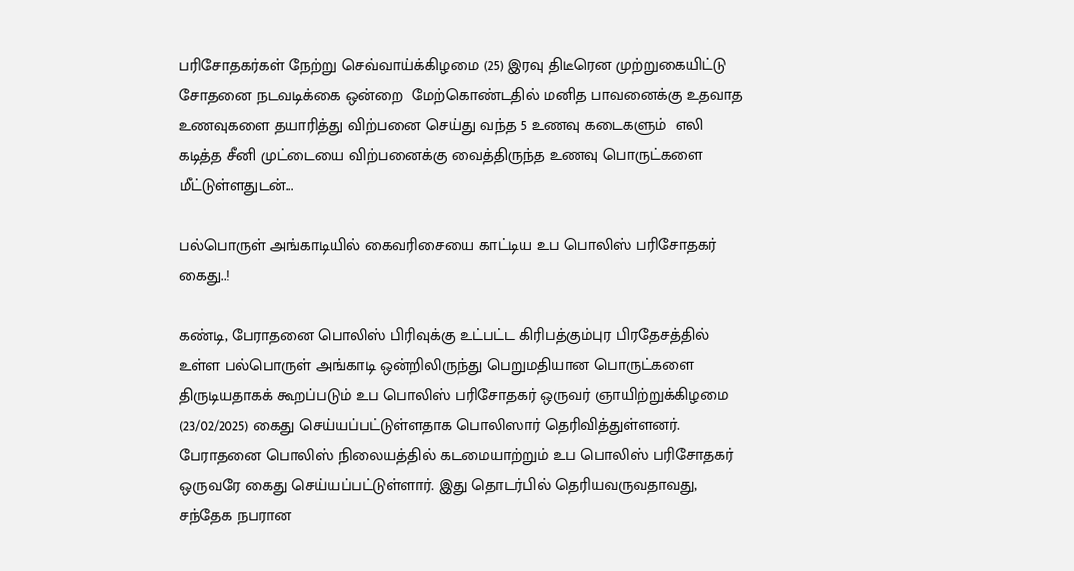பரிசோதகர்கள் நேற்று செவ்வாய்க்கிழமை (25) இரவு திடீரென முற்றுகையிட்டு சோதனை நடவடிக்கை ஒன்றை  மேற்கொண்டதில் மனித பாவனைக்கு உதவாத உணவுகளை தயாரித்து விற்பனை செய்து வந்த 5 உணவு கடைகளும்  எலி கடித்த சீனி முட்டையை விற்பனைக்கு வைத்திருந்த உணவு பொருட்களை மீட்டுள்ளதுடன்...

பல்பொருள் அங்காடியில் கைவரிசையை காட்டிய உப பொலிஸ் பரிசோதகர் கைது..!

கண்டி, பேராதனை பொலிஸ் பிரிவுக்கு உட்பட்ட கிரிபத்கும்புர பிரதேசத்தில் உள்ள பல்பொருள் அங்காடி ஒன்றிலிருந்து பெறுமதியான பொருட்களை திருடியதாகக் கூறப்படும் உப பொலிஸ் பரிசோதகர் ஒருவர் ஞாயிற்றுக்கிழமை (23/02/2025) கைது செய்யப்பட்டுள்ளதாக பொலிஸார் தெரிவித்துள்ளனர். பேராதனை பொலிஸ் நிலையத்தில் கடமையாற்றும் உப பொலிஸ் பரிசோதகர் ஒருவரே கைது செய்யப்பட்டுள்ளார். இது தொடர்பில் தெரியவருவதாவது, சந்தேக நபரான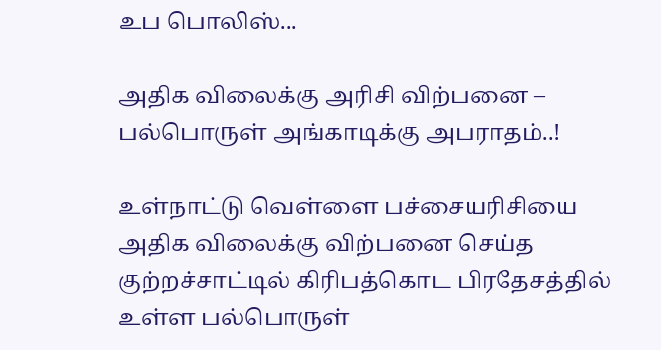உப பொலிஸ்...

அதிக விலைக்கு அரிசி விற்பனை – பல்பொருள் அங்காடிக்கு அபராதம்..!

உள்நாட்டு வெள்ளை பச்சையரிசியை அதிக விலைக்கு விற்பனை செய்த குற்றச்சாட்டில் கிரிபத்கொட பிரதேசத்தில் உள்ள பல்பொருள்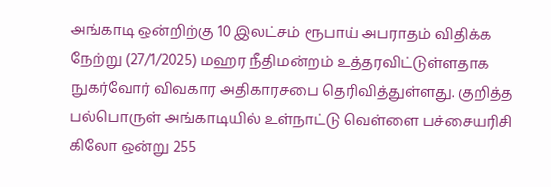அங்காடி ஒன்றிற்கு 10 இலட்சம் ரூபாய் அபராதம் விதிக்க நேற்று (27/1/2025) மஹர நீதிமன்றம் உத்தரவிட்டுள்ளதாக நுகர்வோர் விவகார அதிகாரசபை தெரிவித்துள்ளது. குறித்த பல்பொருள் அங்காடியில் உள்நாட்டு வெள்ளை பச்சையரிசி கிலோ ஒன்று 255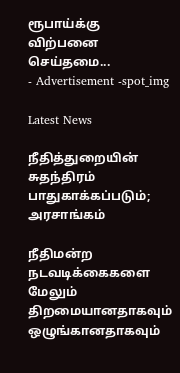ரூபாய்க்கு விற்பனை செய்தமை...
- Advertisement -spot_img

Latest News

நீதித்துறையின் சுதந்திரம் பாதுகாக்கப்படும்; அரசாங்கம்

நீதிமன்ற நடவடிக்கைகளை மேலும் திறமையானதாகவும் ஒழுங்கானதாகவும்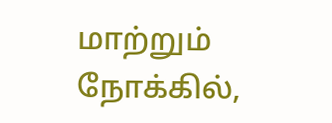மாற்றும் நோக்கில்,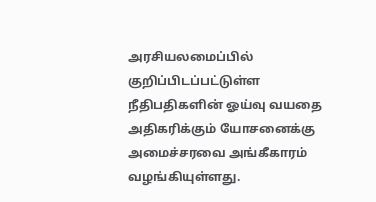அரசியலமைப்பில் குறிப்பிடப்பட்டுள்ள நீதிபதிகளின் ஓய்வு வயதை அதிகரிக்கும் யோசனைக்கு அமைச்சரவை அங்கீகாரம் வழங்கியுள்ளது.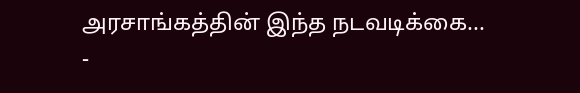அரசாங்கத்தின் இந்த நடவடிக்கை...
-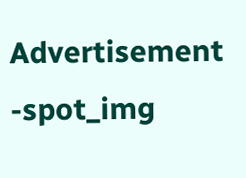Advertisement -spot_img